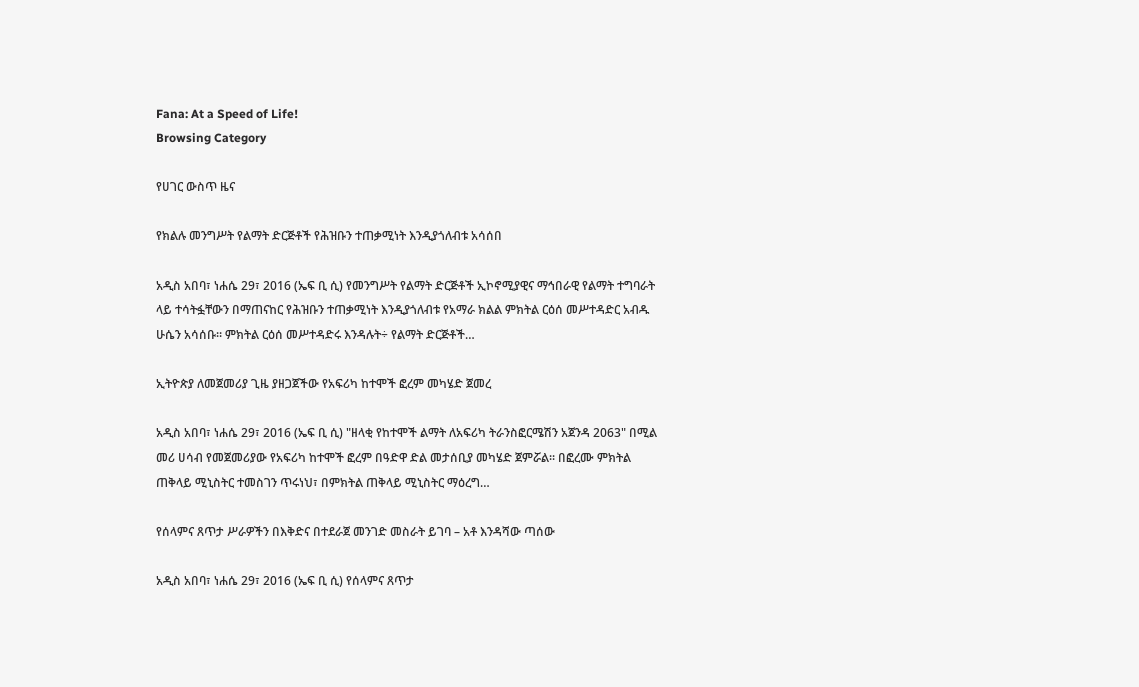Fana: At a Speed of Life!
Browsing Category

የሀገር ውስጥ ዜና

የክልሉ መንግሥት የልማት ድርጅቶች የሕዝቡን ተጠቃሚነት እንዲያጎለብቱ አሳሰበ

አዲስ አበባ፣ ነሐሴ 29፣ 2016 (ኤፍ ቢ ሲ) የመንግሥት የልማት ድርጅቶች ኢኮኖሚያዊና ማኅበራዊ የልማት ተግባራት ላይ ተሳትፏቸውን በማጠናከር የሕዝቡን ተጠቃሚነት እንዲያጎለብቱ የአማራ ክልል ምክትል ርዕሰ መሥተዳድር አብዱ ሁሴን አሳሰቡ። ምክትል ርዕሰ መሥተዳድሩ እንዳሉት÷ የልማት ድርጅቶች…

ኢትዮጵያ ለመጀመሪያ ጊዜ ያዘጋጀችው የአፍሪካ ከተሞች ፎረም መካሄድ ጀመረ

አዲስ አበባ፣ ነሐሴ 29፣ 2016 (ኤፍ ቢ ሲ) "ዘላቂ የከተሞች ልማት ለአፍሪካ ትራንስፎርሜሽን አጀንዳ 2063" በሚል መሪ ሀሳብ የመጀመሪያው የአፍሪካ ከተሞች ፎረም በዓድዋ ድል መታሰቢያ መካሄድ ጀምሯል፡፡ በፎረሙ ምክትል ጠቅላይ ሚኒስትር ተመስገን ጥሩነህ፣ በምክትል ጠቅላይ ሚኒስትር ማዕረግ…

የሰላምና ጸጥታ ሥራዎችን በእቅድና በተደራጀ መንገድ መስራት ይገባ – አቶ እንዳሻው ጣሰው

አዲስ አበባ፣ ነሐሴ 29፣ 2016 (ኤፍ ቢ ሲ) የሰላምና ጸጥታ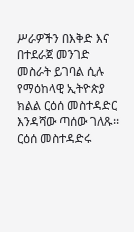ሥራዎችን በእቅድ እና በተደራጀ መንገድ መስራት ይገባል ሲሉ የማዕከላዊ ኢትዮጵያ ክልል ርዕሰ መስተዳድር እንዳሻው ጣሰው ገለጹ፡፡ ርዕሰ መስተዳድሩ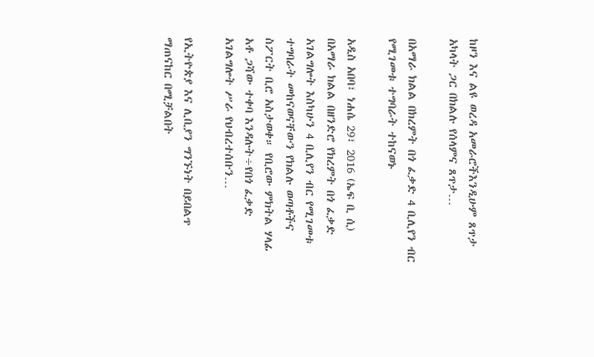ከዞን እና ልዩ ወረዳ አመራሮችእንዲሁም ጸጥታ አካላት ጋር በክልሉ የሰላምና ጸጥታ…

በአማራ ክልል በክረምት በጎ ፈቃድ 4 ቢሊየን ብር የሚገመቱ ተግባራት ተከናወኑ

አዲስ አበባ፣ ነሐሴ 29፣ 2016 (ኤፍ ቢ ሲ) በአማራ ክልል በዘንድሮ የክረምት በጎ ፈቃድ አገልግሎት እስካሁን 4 ቢሊየን ብር የሚገመቱ ተግባራት መከናወናቸውን የክልሉ ወጣቶችና ስፖርት ቢሮ አስታወቀ። የቢሮው ምክትል ሃላፊ አቶ ጋሻው ተቀባ እንዳሉት÷የበጎ ፈቃድ አገልግሎት ሥራ የህብረተሰቡን…

የኢትዮጵያ እና ሊቢያን ግንኙነት በይበልጥ ማጠናከር በሚቻልበት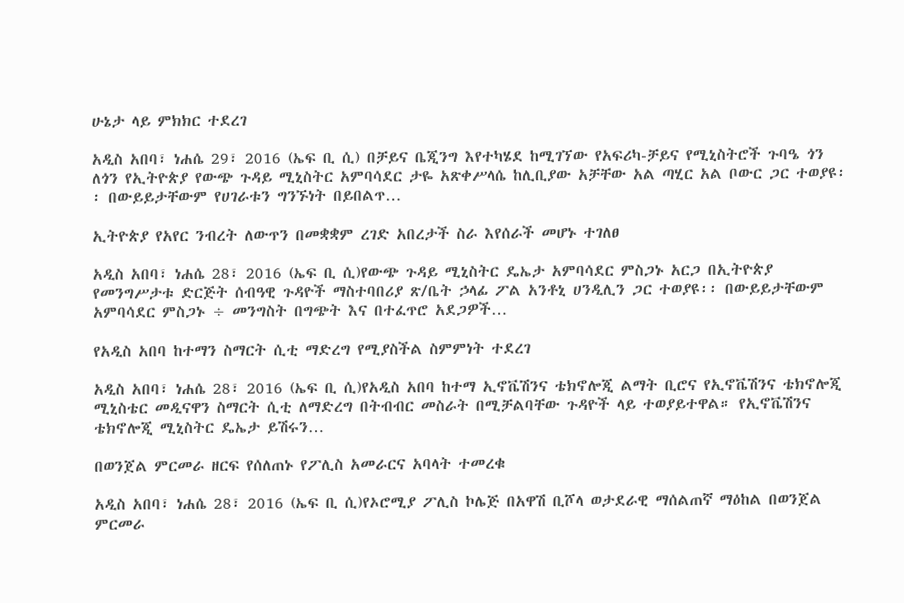ሁኔታ ላይ ምክክር ተደረገ

አዲስ አበባ፣ ነሐሴ 29፣ 2016 (ኤፍ ቢ ሲ) በቻይና ቤጂንግ እየተካሄደ ከሚገኘው የአፍሪካ-ቻይና የሚኒስትሮች ጉባዔ ጎን ለጎን የኢትዮጵያ የውጭ ጉዳይ ሚኒስትር አምባሳደር ታዬ አጽቀሥላሴ ከሊቢያው አቻቸው አል ጣሂር አል ቦውር ጋር ተወያዩ፡፡ በውይይታቸውም የሀገራቱን ግንኙነት በይበልጥ…

ኢትዮጵያ የአየር ንብረት ለውጥን በመቋቋም ረገድ አበረታች ስራ እየሰራች መሆኑ ተገለፀ

አዲስ አበባ፣ ነሐሴ 28፣ 2016 (ኤፍ ቢ ሲ)የውጭ ጉዳይ ሚኒስትር ዴኤታ አምባሳደር ምስጋኑ አርጋ በኢትዮጵያ የመንግሥታቱ ድርጅት ሰብዓዊ ጉዳዮች ማስተባበሪያ ጽ/ቤት ኃላፊ ፖል አንቶኒ ሀንዲሊን ጋር ተወያዩ፡፡ በውይይታቸውም አምባሳደር ምስጋኑ ÷ መንግስት በግጭት እና በተፈጥሮ አደጋዎች…

የአዲስ አበባ ከተማን ስማርት ሲቲ ማድረግ የሚያስችል ስምምነት ተደረገ

አዲስ አበባ፣ ነሐሴ 28፣ 2016 (ኤፍ ቢ ሲ)የአዲስ አበባ ከተማ ኢኖቬሽንና ቴክኖሎጂ ልማት ቢሮና የኢኖቬሽንና ቴክኖሎጂ ሚኒስቴር መዲናዋን ስማርት ሲቲ ለማድረግ በትብብር መስራት በሚቻልባቸው ጉዳዮች ላይ ተወያይተዋል። የኢኖቬሽንና ቴክኖሎጂ ሚኒስትር ዴኤታ ይሽሩን…

በወንጀል ምርመራ ዘርፍ የሰለጠኑ የፖሊስ አመራርና አባላት ተመረቁ

አዲስ አበባ፣ ነሐሴ 28፣ 2016 (ኤፍ ቢ ሲ)የኦሮሚያ ፖሊስ ኮሌጅ በአዋሽ ቢሾላ ወታደራዊ ማሰልጠኛ ማዕከል በወንጀል ምርመራ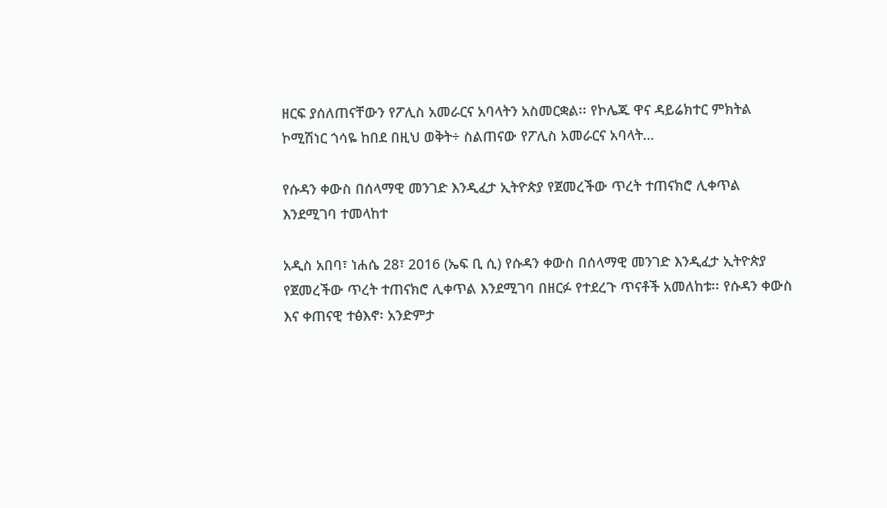ዘርፍ ያሰለጠናቸውን የፖሊስ አመራርና አባላትን አስመርቋል፡፡ የኮሌጁ ዋና ዳይሬክተር ምክትል ኮሚሽነር ጎሳዬ ከበደ በዚህ ወቅት÷ ስልጠናው የፖሊስ አመራርና አባላት…

የሱዳን ቀውስ በሰላማዊ መንገድ እንዲፈታ ኢትዮጵያ የጀመረችው ጥረት ተጠናክሮ ሊቀጥል እንደሚገባ ተመላከተ

አዲስ አበባ፣ ነሐሴ 28፣ 2016 (ኤፍ ቢ ሲ) የሱዳን ቀውስ በሰላማዊ መንገድ እንዲፈታ ኢትዮጵያ የጀመረችው ጥረት ተጠናክሮ ሊቀጥል እንደሚገባ በዘርፉ የተደረጉ ጥናቶች አመለከቱ፡፡ የሱዳን ቀውስ እና ቀጠናዊ ተፅእኖ፡ አንድምታ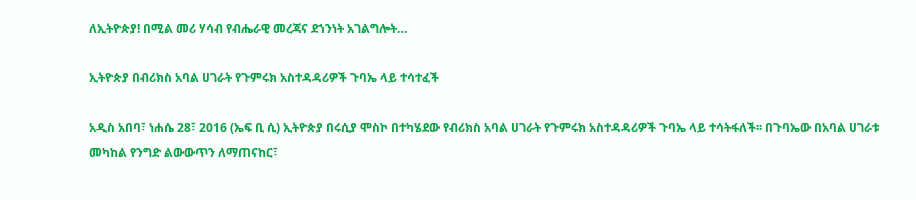ለኢትዮጵያ! በሚል መሪ ሃሳብ የብሔራዊ መረጃና ደኀንነት አገልግሎት…

ኢትዮጵያ በብሪክስ አባል ሀገራት የጉምሩክ አስተዳዳሪዎች ጉባኤ ላይ ተሳተፈች

አዲስ አበባ፣ ነሐሴ 28፣ 2016 (ኤፍ ቢ ሲ) ኢትዮጵያ በሩሲያ ሞስኮ በተካሄደው የብሪክስ አባል ሀገራት የጉምሩክ አስተዳዳሪዎች ጉባኤ ላይ ተሳትፋለች፡፡ በጉባኤው በአባል ሀገራቱ መካከል የንግድ ልውውጥን ለማጠናከር፣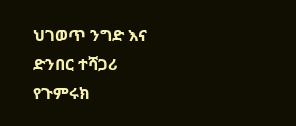ህገወጥ ንግድ እና ድንበር ተሻጋሪ የጉምሩክ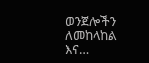ወንጀሎችን ለመከላከል እና…